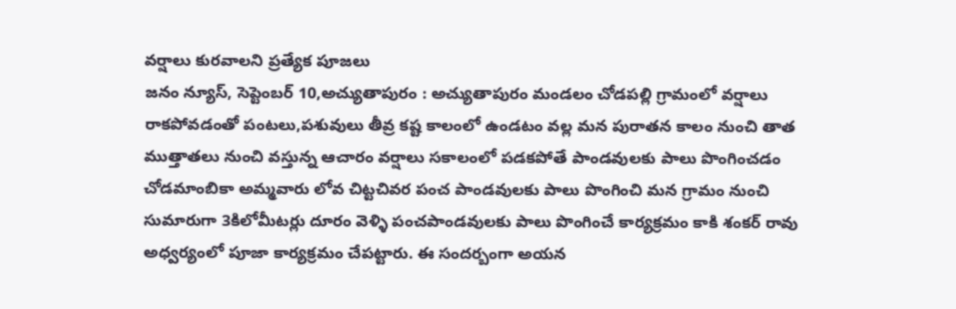వర్షాలు కురవాలని ప్రత్యేక పూజలు
జనం న్యూస్, సెప్టెంబర్ 10,అచ్యుతాపురం : అచ్యుతాపురం మండలం చోడపల్లి గ్రామంలో వర్షాలు రాకపోవడంతో పంటలు,పశువులు తీవ్ర కష్ట కాలంలో ఉండటం వల్ల మన పురాతన కాలం నుంచి తాత ముత్తాతలు నుంచి వస్తున్న ఆచారం వర్షాలు సకాలంలో పడకపోతే పాండవులకు పాలు పొంగించడం చోడమాంబికా అమ్మవారు లోవ చిట్టచివర పంచ పాండవులకు పాలు పొంగించి మన గ్రామం నుంచి సుమారుగా 3కిలోమీటర్లు దూరం వెళ్ళి పంచపాండవులకు పాలు పొంగించే కార్యక్రమం కాకి శంకర్ రావు అధ్వర్యంలో పూజా కార్యక్రమం చేపట్టారు. ఈ సందర్బంగా అయన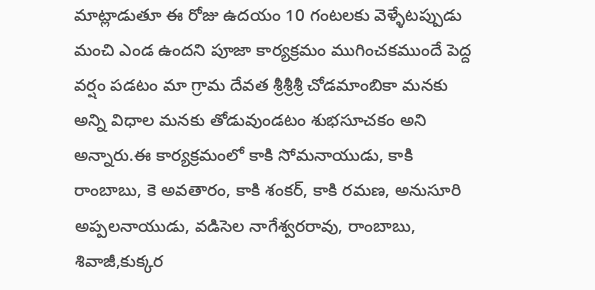మాట్లాడుతూ ఈ రోజు ఉదయం 10 గంటలకు వెళ్ళేటప్పుడు మంచి ఎండ ఉందని పూజా కార్యక్రమం ముగించకముందే పెద్ద వర్షం పడటం మా గ్రామ దేవత శ్రీశ్రీశ్రీ చోడమాంబికా మనకు అన్ని విధాల మనకు తోడువుండటం శుభసూచకం అని అన్నారు.ఈ కార్యక్రమంలో కాకి సోమనాయుడు, కాకి రాంబాబు, కె అవతారం, కాకి శంకర్, కాకి రమణ, అనుసూరి అప్పలనాయుడు, వడిసెల నాగేశ్వరరావు, రాంబాబు, శివాజీ,కుక్కర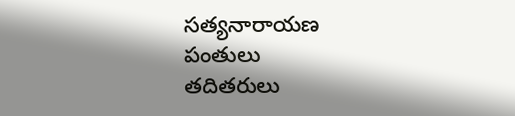సత్యనారాయణ పంతులు
తదితరులు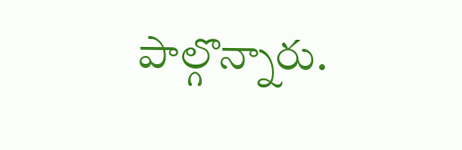పాల్గొన్నారు.